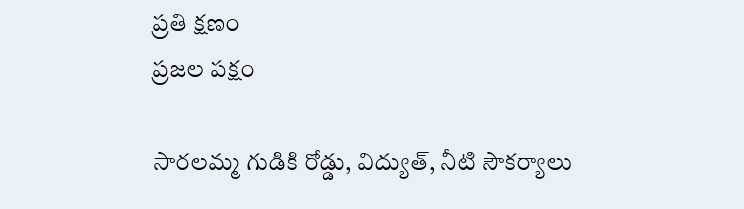ప్రతి క్షణం
ప్రజల పక్షం

సారలమ్మ గుడికి రోడ్డు, విద్యుత్, నీటి సౌకర్యాలు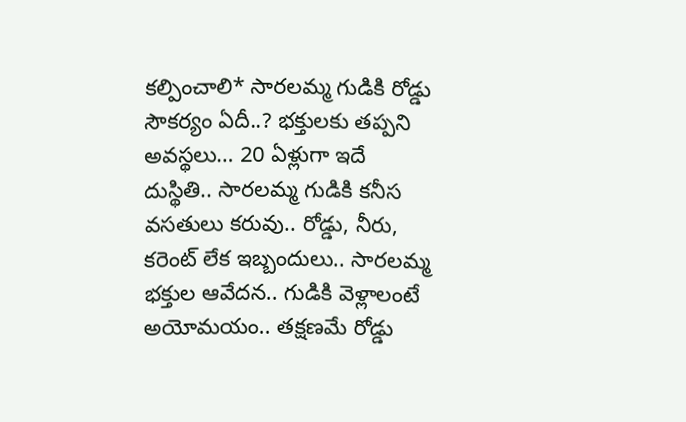కల్పించాలి* సారలమ్మ గుడికి రోడ్డు సౌకర్యం ఏదీ..? భక్తులకు తప్పని అవస్థలు… 20 ఏళ్లుగా ఇదే దుస్థితి.. సారలమ్మ గుడికి కనీస వసతులు కరువు.. రోడ్డు, నీరు, కరెంట్ లేక ఇబ్బందులు.. సారలమ్మ భక్తుల ఆవేదన.. గుడికి వెళ్లాలంటే అయోమయం.. తక్షణమే రోడ్డు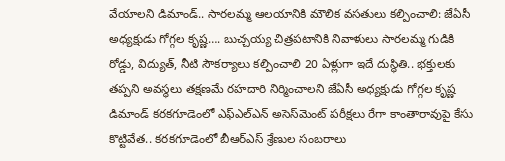వేయాలని డిమాండ్.. సారలమ్మ ఆలయానికి మౌలిక వసతులు కల్పించాలి: జేఏసీ అధ్యక్షుడు గోగ్గల కృష్ణ…. బుచ్చయ్య చిత్రపటానికి నివాళులు సారలమ్మ గుడికి రోడ్డు, విద్యుత్, నీటి సౌకర్యాలు కల్పించాలి 20 ఏళ్లుగా ఇదే దుస్థితి.. భక్తులకు తప్పని అవస్థలు తక్షణమే రహదారి నిర్మించాలని జేఏసీ అధ్యక్షుడు గోగ్గల కృష్ణ డిమాండ్ కరకగూడెంలో ఎఫ్‌ఎల్‌ఎన్ అసెస్‌మెంట్ పరీక్షలు రేగా కాంతారావుపై కేసు కొట్టివేత.. కరకగూడెంలో బీఆర్ఎస్ శ్రేణుల సంబరాలు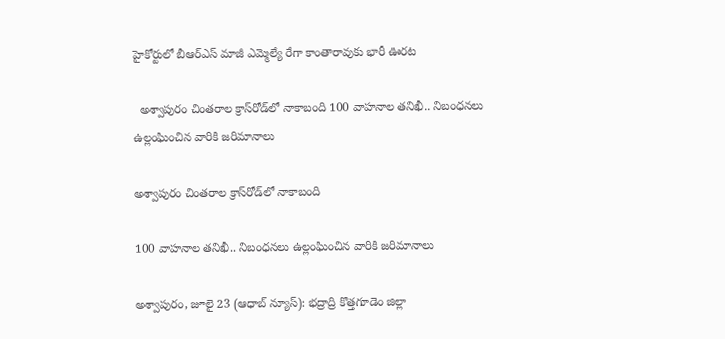హైకోర్టులో బీఆర్ఎస్ మాజీ ఎమ్మెల్యే రేగా కాంతారావుకు భారీ ఊరట

  అశ్వాపురం చింతరాల క్రాస్‌రోడ్‌లో నాకాబంది 100 వాహనాల తనిఖీ.. నిబంధనలు ఉల్లంఘించిన వారికి జరిమానాలు

అశ్వాపురం చింతరాల క్రాస్‌రోడ్‌లో నాకాబంది

100 వాహనాల తనిఖీ.. నిబంధనలు ఉల్లంఘించిన వారికి జరిమానాలు

అశ్వాపురం, జూలై 23 (ఆధాబ్ న్యూస్): భద్రాద్రి కొత్తగూడెం జిల్లా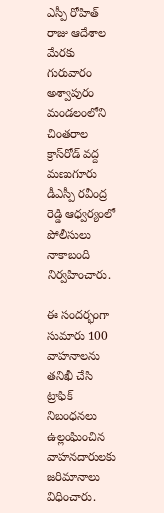ఎస్పీ రోహిత్ రాజు ఆదేశాల మేరకు గురువారం అశ్వాపురం మండలంలోని చింతరాల క్రాస్‌రోడ్ వద్ద మణుగూరు డీఎస్పీ రవీంద్ర రెడ్డి ఆధ్వర్యంలో పోలీసులు నాకాబంది నిర్వహించారు.

ఈ సందర్భంగా సుమారు 100 వాహనాలను తనిఖీ చేసి ట్రాఫిక్ నిబంధనలు ఉల్లంఘించిన వాహనదారులకు జరిమానాలు విధించారు.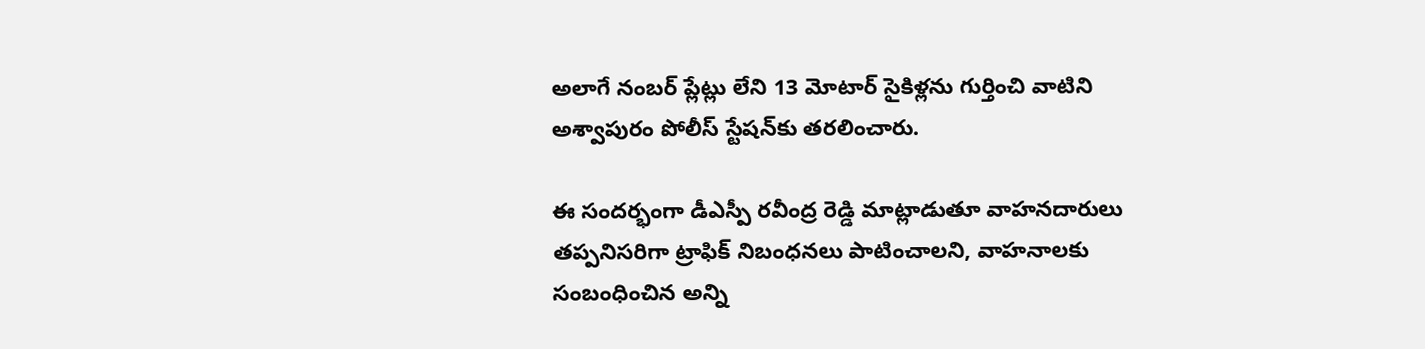అలాగే నంబర్ ప్లేట్లు లేని 13 మోటార్ సైకిళ్లను గుర్తించి వాటిని అశ్వాపురం పోలీస్ స్టేషన్‌కు తరలించారు.

ఈ సందర్భంగా డీఎస్పీ రవీంద్ర రెడ్డి మాట్లాడుతూ వాహనదారులు తప్పనిసరిగా ట్రాఫిక్ నిబంధనలు పాటించాలని, వాహనాలకు సంబంధించిన అన్ని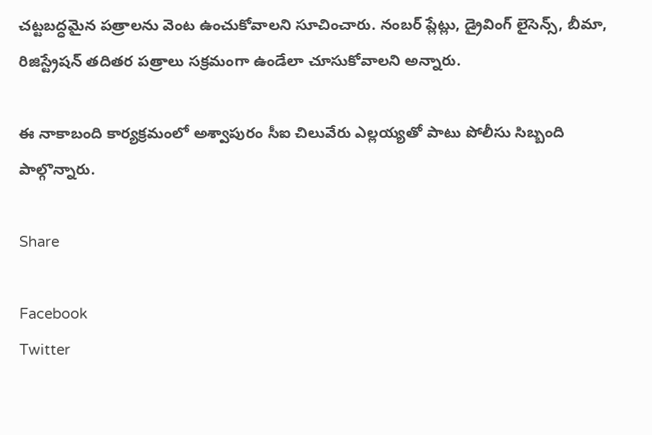చట్టబద్ధమైన పత్రాలను వెంట ఉంచుకోవాలని సూచించారు. నంబర్ ప్లేట్లు, డ్రైవింగ్ లైసెన్స్, బీమా, రిజిస్ట్రేషన్ తదితర పత్రాలు సక్రమంగా ఉండేలా చూసుకోవాలని అన్నారు.

ఈ నాకాబంది కార్యక్రమంలో అశ్వాపురం సీఐ చిలువేరు ఎల్లయ్యతో పాటు పోలీసు సిబ్బంది పాల్గొన్నారు.

Share

Facebook
Twitter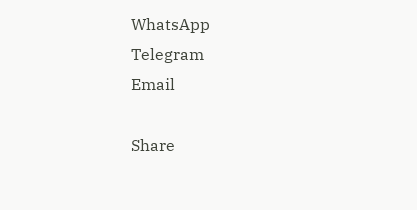WhatsApp
Telegram
Email

Share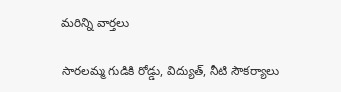మరిన్ని వార్తలు

సారలమ్మ గుడికి రోడ్డు, విద్యుత్, నీటి సౌకర్యాలు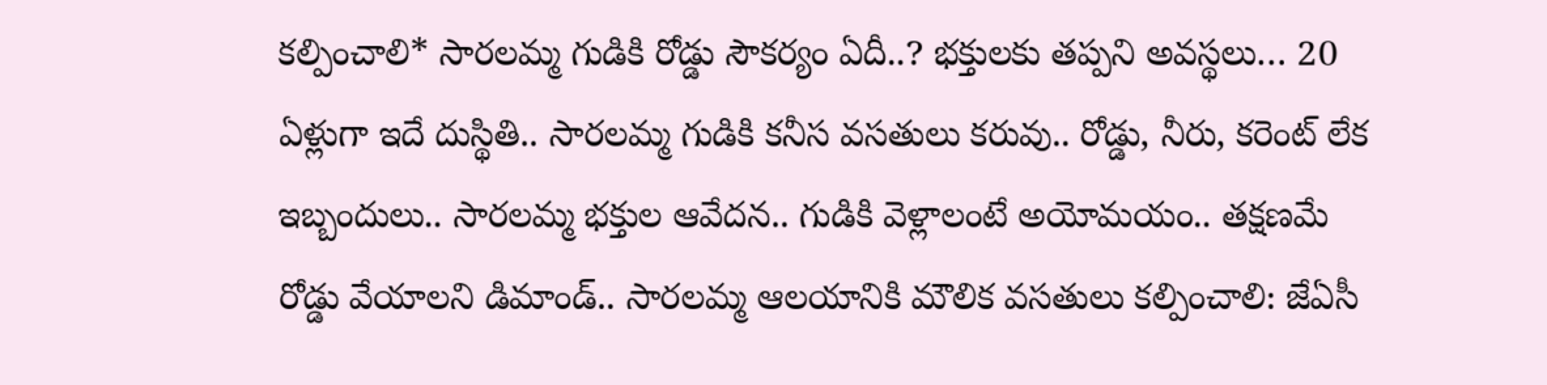కల్పించాలి* సారలమ్మ గుడికి రోడ్డు సౌకర్యం ఏదీ..? భక్తులకు తప్పని అవస్థలు… 20 ఏళ్లుగా ఇదే దుస్థితి.. సారలమ్మ గుడికి కనీస వసతులు కరువు.. రోడ్డు, నీరు, కరెంట్ లేక ఇబ్బందులు.. సారలమ్మ భక్తుల ఆవేదన.. గుడికి వెళ్లాలంటే అయోమయం.. తక్షణమే రోడ్డు వేయాలని డిమాండ్.. సారలమ్మ ఆలయానికి మౌలిక వసతులు కల్పించాలి: జేఏసీ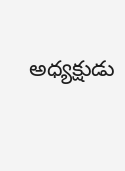అధ్యక్షుడు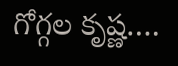గోగ్గల కృష్ణ….